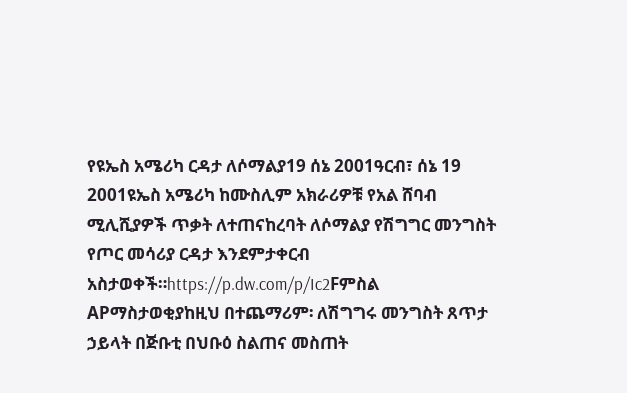የዩኤስ አሜሪካ ርዳታ ለሶማልያ19 ሰኔ 2001ዓርብ፣ ሰኔ 19 2001ዩኤስ አሜሪካ ከሙስሊም አክራሪዎቹ የአል ሸባብ ሚሊሺያዎች ጥቃት ለተጠናከረባት ለሶማልያ የሽግግር መንግስት የጦር መሳሪያ ርዳታ እንደምታቀርብ አስታወቀች።https://p.dw.com/p/Ic2Fምስል APማስታወቂያከዚህ በተጨማሪም፡ ለሽግግሩ መንግስት ጸጥታ ኃይላት በጅቡቲ በህቡዕ ስልጠና መስጠት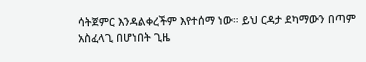ሳትጀምር እንዳልቀረችም እየተሰማ ነው። ይህ ርዳታ ደካማውን በጣም አስፈላጊ በሆነበት ጊዜ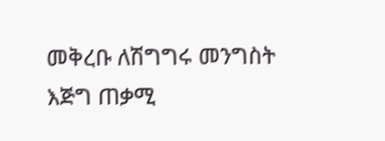መቅረቡ ለሽግግሩ መንግስት እጅግ ጠቃሚ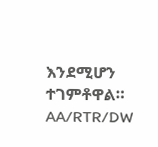እንደሚሆን ተገምቶዋል። AA/RTR/DW